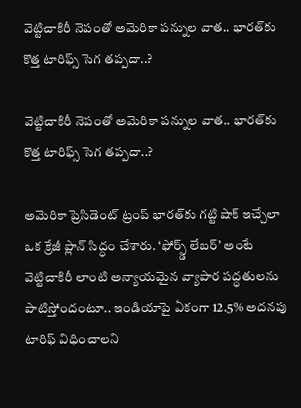వెట్టిచాకిరీ నెపంతో అమెరికా పన్నుల వాత.. భారత్‌కు కొత్త టారిఫ్స్ సెగ తప్పదా..?

వెట్టిచాకిరీ నెపంతో అమెరికా పన్నుల వాత.. భారత్‌కు కొత్త టారిఫ్స్ సెగ తప్పదా..?

అమెరికా ప్రెసిడెంట్ ట్రంప్ భారత్‌కు గట్టి షాక్ ఇచ్చేలా ఒక క్రేజీ ప్లాన్ సిద్ధం చేశారు. ‘ఫోర్స్డ్ లేబర్’ అంటే వెట్టిచాకిరీ లాంటి అన్యాయమైన వ్యాపార పద్ధతులను పాటిస్తోందంటూ.. ఇండియాపై ఏకంగా 12.5% అదనపు టారిఫ్ విధించాలని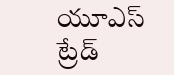యూఎస్ ట్రేడ్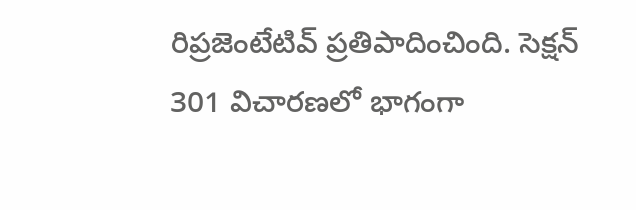రిప్రజెంటేటివ్ ప్రతిపాదించింది. సెక్షన్ 301 విచారణలో భాగంగా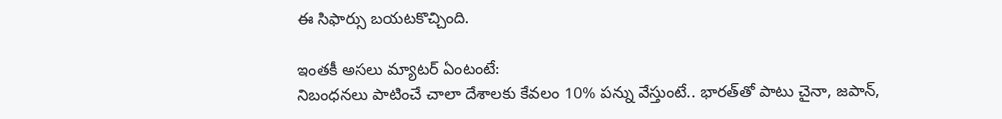ఈ సిఫార్సు బయటకొచ్చింది.

ఇంతకీ అసలు మ్యాటర్ ఏంటంటే:
నిబంధనలు పాటించే చాలా దేశాలకు కేవలం 10% పన్ను వేస్తుంటే.. భారత్‌తో పాటు చైనా, జపాన్,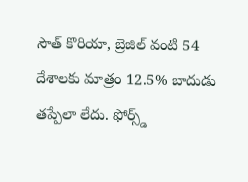సౌత్ కొరియా, బ్రెజిల్ వంటి 54 దేశాలకు మాత్రం 12.5% బాదుడు తప్పేలా లేదు. ఫోర్స్డ్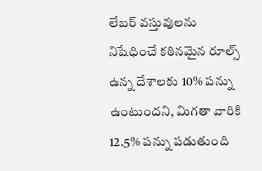లేబర్ వస్తువులను నిషేధించే కఠినమైన రూల్స్ ఉన్న దేశాలకు 10% పన్ను ఉంటుందని, మిగతా వారికి 12.5% పన్ను పడుతుంది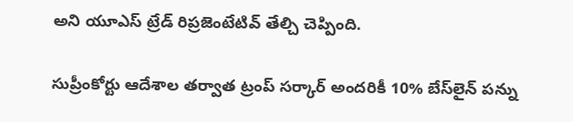అని యూఎస్ ట్రేడ్ రిప్రజెంటేటివ్ తేల్చి చెప్పింది.

సుప్రీంకోర్టు ఆదేశాల తర్వాత ట్రంప్ సర్కార్ అందరికీ 10% బేస్‌లైన్ పన్ను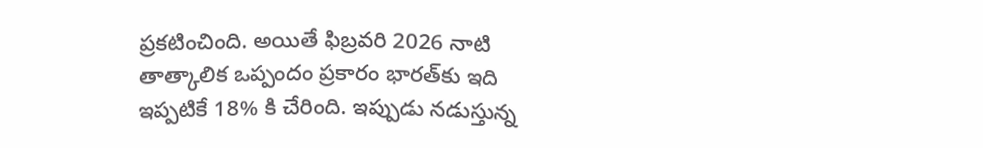ప్రకటించింది. అయితే ఫిబ్రవరి 2026 నాటి తాత్కాలిక ఒప్పందం ప్రకారం భారత్‌కు ఇది ఇప్పటికే 18% కి చేరింది. ఇప్పుడు నడుస్తున్న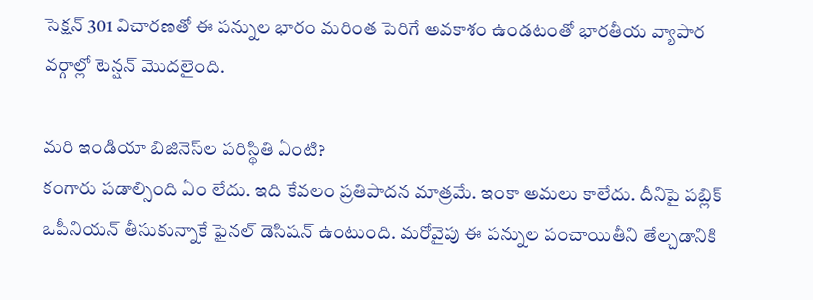సెక్షన్ 301 విచారణతో ఈ పన్నుల భారం మరింత పెరిగే అవకాశం ఉండటంతో భారతీయ వ్యాపార వర్గాల్లో టెన్షన్ మొదలైంది.

మరి ఇండియా బిజినెస్‌ల పరిస్థితి ఏంటి?
కంగారు పడాల్సింది ఏం లేదు. ఇది కేవలం ప్రతిపాదన మాత్రమే. ఇంకా అమలు కాలేదు. దీనిపై పబ్లిక్ ఒపీనియన్ తీసుకున్నాకే ఫైనల్ డెసిషన్ ఉంటుంది. మరోవైపు ఈ పన్నుల పంచాయితీని తేల్చడానికి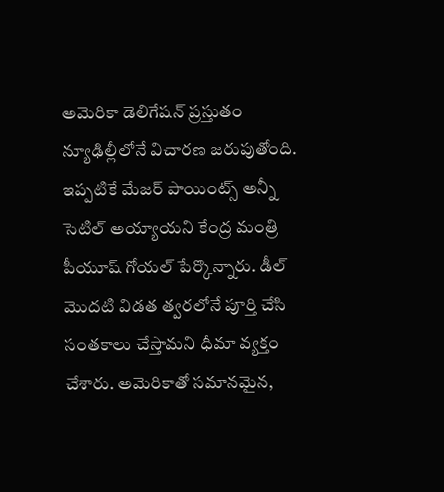అమెరికా డెలిగేషన్ ప్రస్తుతం న్యూఢిల్లీలోనే విచారణ జరుపుతోంది. ఇప్పటికే మేజర్ పాయింట్స్ అన్నీ సెటిల్ అయ్యాయని కేంద్ర మంత్రి పీయూష్ గోయల్ పేర్కొన్నారు. డీల్ మొదటి విడత త్వరలోనే పూర్తి చేసి సంతకాలు చేస్తామని ధీమా వ్యక్తం చేశారు. అమెరికాతో సమానమైన,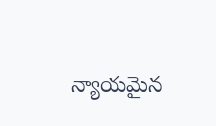న్యాయమైన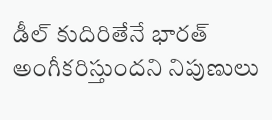డీల్ కుదిరితేనే భారత్ అంగీకరిస్తుందని నిపుణులు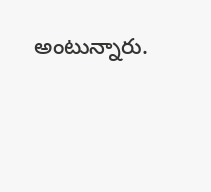అంటున్నారు.